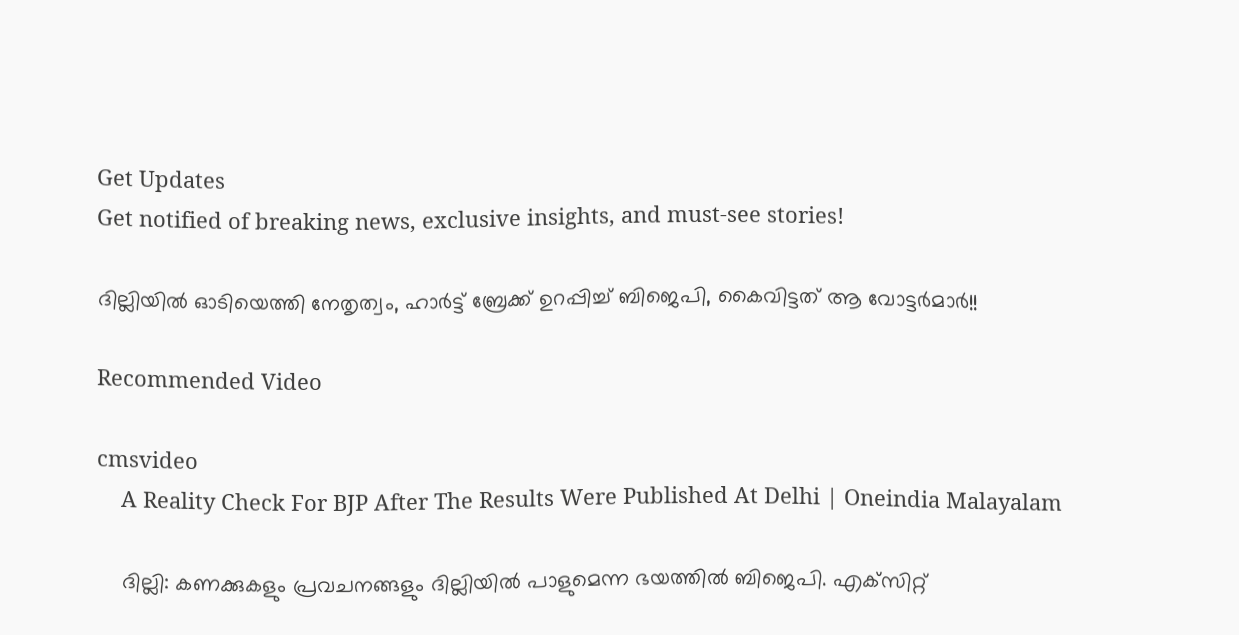Get Updates
Get notified of breaking news, exclusive insights, and must-see stories!

ദില്ലിയില്‍ ഓടിയെത്തി നേതൃത്വം, ഹാര്‍ട്ട് ബ്രേക്ക് ഉറപ്പിച്ച് ബിജെപി, കൈവിട്ടത് ആ വോട്ടര്‍മാര്‍!!

Recommended Video

cmsvideo
    A Reality Check For BJP After The Results Were Published At Delhi | Oneindia Malayalam

    ദില്ലി: കണക്കുകളും പ്രവചനങ്ങളും ദില്ലിയില്‍ പാളുമെന്ന ഭയത്തില്‍ ബിജെപി. എക്‌സിറ്റ്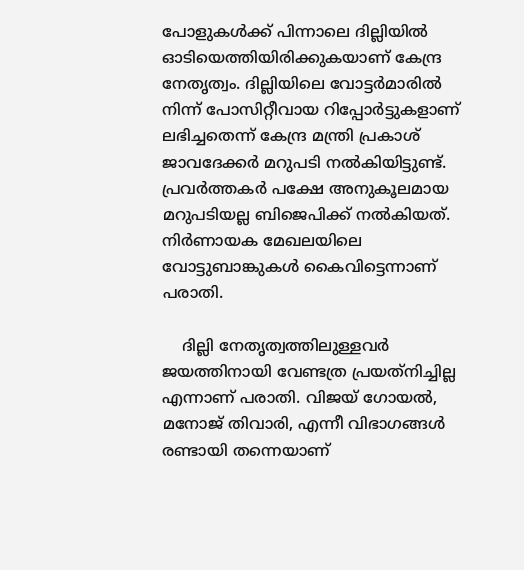പോളുകള്‍ക്ക് പിന്നാലെ ദില്ലിയില്‍ ഓടിയെത്തിയിരിക്കുകയാണ് കേന്ദ്ര നേതൃത്വം. ദില്ലിയിലെ വോട്ടര്‍മാരില്‍ നിന്ന് പോസിറ്റീവായ റിപ്പോര്‍ട്ടുകളാണ് ലഭിച്ചതെന്ന് കേന്ദ്ര മന്ത്രി പ്രകാശ് ജാവദേക്കര്‍ മറുപടി നല്‍കിയിട്ടുണ്ട്. പ്രവര്‍ത്തകര്‍ പക്ഷേ അനുകൂലമായ മറുപടിയല്ല ബിജെപിക്ക് നല്‍കിയത്. നിര്‍ണായക മേഖലയിലെ വോട്ടുബാങ്കുകള്‍ കൈവിട്ടെന്നാണ് പരാതി.

    ദില്ലി നേതൃത്വത്തിലുള്ളവര്‍ ജയത്തിനായി വേണ്ടത്ര പ്രയത്‌നിച്ചില്ല എന്നാണ് പരാതി. വിജയ് ഗോയല്‍, മനോജ് തിവാരി, എന്നീ വിഭാഗങ്ങള്‍ രണ്ടായി തന്നെയാണ്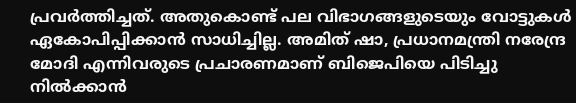പ്രവര്‍ത്തിച്ചത്. അതുകൊണ്ട് പല വിഭാഗങ്ങളുടെയും വോട്ടുകള്‍ ഏകോപിപ്പിക്കാന്‍ സാധിച്ചില്ല. അമിത് ഷാ, പ്രധാനമന്ത്രി നരേന്ദ്ര മോദി എന്നിവരുടെ പ്രചാരണമാണ് ബിജെപിയെ പിടിച്ചു നില്‍ക്കാന്‍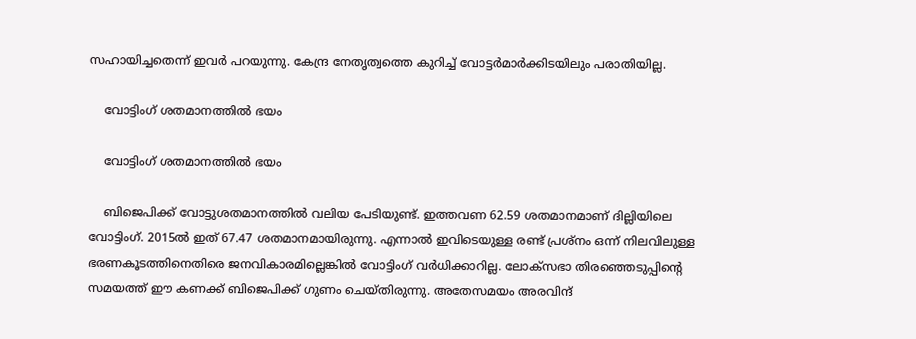സഹായിച്ചതെന്ന് ഇവര്‍ പറയുന്നു. കേന്ദ്ര നേതൃത്വത്തെ കുറിച്ച് വോട്ടര്‍മാര്‍ക്കിടയിലും പരാതിയില്ല.

    വോട്ടിംഗ് ശതമാനത്തില്‍ ഭയം

    വോട്ടിംഗ് ശതമാനത്തില്‍ ഭയം

    ബിജെപിക്ക് വോട്ടുശതമാനത്തില്‍ വലിയ പേടിയുണ്ട്. ഇത്തവണ 62.59 ശതമാനമാണ് ദില്ലിയിലെ വോട്ടിംഗ്. 2015ല്‍ ഇത് 67.47 ശതമാനമായിരുന്നു. എന്നാല്‍ ഇവിടെയുള്ള രണ്ട് പ്രശ്‌നം ഒന്ന് നിലവിലുള്ള ഭരണകൂടത്തിനെതിരെ ജനവികാരമില്ലെങ്കില്‍ വോട്ടിംഗ് വര്‍ധിക്കാറില്ല. ലോക്‌സഭാ തിരഞ്ഞെടുപ്പിന്റെ സമയത്ത് ഈ കണക്ക് ബിജെപിക്ക് ഗുണം ചെയ്തിരുന്നു. അതേസമയം അരവിന്ദ്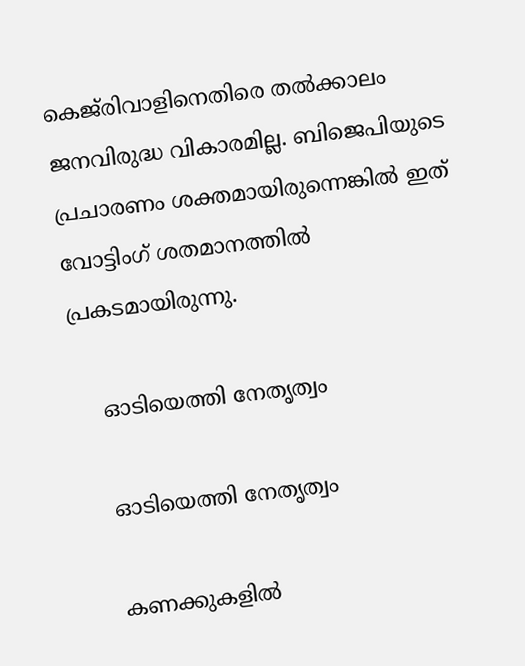കെജ്‌രിവാളിനെതിരെ തല്‍ക്കാലം ജനവിരുദ്ധ വികാരമില്ല. ബിജെപിയുടെ പ്രചാരണം ശക്തമായിരുന്നെങ്കില്‍ ഇത് വോട്ടിംഗ് ശതമാനത്തില്‍ പ്രകടമായിരുന്നു.

    ഓടിയെത്തി നേതൃത്വം

    ഓടിയെത്തി നേതൃത്വം

    കണക്കുകളില്‍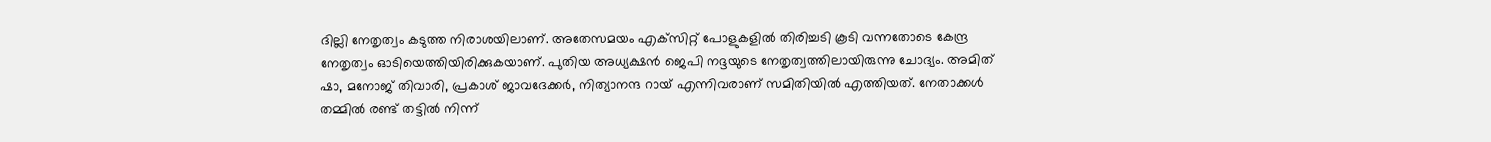ദില്ലി നേതൃത്വം കടുത്ത നിരാശയിലാണ്. അതേസമയം എക്‌സിറ്റ് പോളുകളില്‍ തിരിച്ചടി കൂടി വന്നതോടെ കേന്ദ്ര നേതൃത്വം ഓടിയെത്തിയിരിക്കുകയാണ്. പുതിയ അധ്യക്ഷന്‍ ജെപി നദ്ദയുടെ നേതൃത്വത്തിലായിരുന്നു ചോദ്യം. അമിത് ഷാ, മനോജ് തിവാരി, പ്രകാശ് ജാവദേക്കര്‍, നിത്യാനന്ദ റായ് എന്നിവരാണ് സമിതിയില്‍ എത്തിയത്. നേതാക്കള്‍ തമ്മില്‍ രണ്ട് തട്ടില്‍ നിന്ന്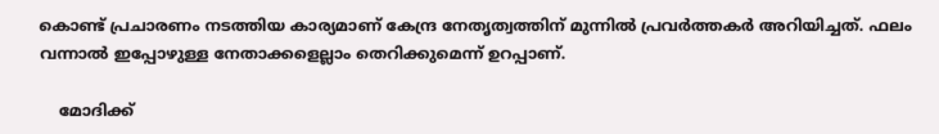കൊണ്ട് പ്രചാരണം നടത്തിയ കാര്യമാണ് കേന്ദ്ര നേതൃത്വത്തിന് മുന്നില്‍ പ്രവര്‍ത്തകര്‍ അറിയിച്ചത്. ഫലം വന്നാല്‍ ഇപ്പോഴുള്ള നേതാക്കളെല്ലാം തെറിക്കുമെന്ന് ഉറപ്പാണ്.

    മോദിക്ക്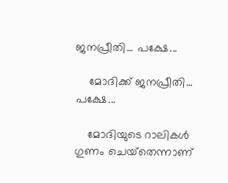ജനപ്രീതി... പക്ഷേ...

    മോദിക്ക് ജനപ്രീതി... പക്ഷേ...

    മോദിയുടെ റാലികള്‍ ഗുണം ചെയ്‌തെന്നാണ്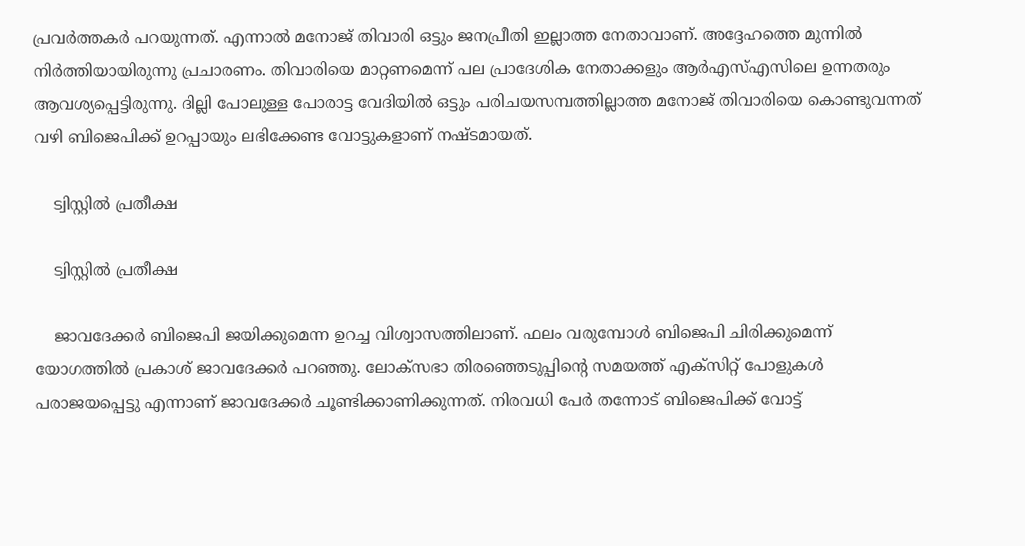പ്രവര്‍ത്തകര്‍ പറയുന്നത്. എന്നാല്‍ മനോജ് തിവാരി ഒട്ടും ജനപ്രീതി ഇല്ലാത്ത നേതാവാണ്. അദ്ദേഹത്തെ മുന്നില്‍ നിര്‍ത്തിയായിരുന്നു പ്രചാരണം. തിവാരിയെ മാറ്റണമെന്ന് പല പ്രാദേശിക നേതാക്കളും ആര്‍എസ്എസിലെ ഉന്നതരും ആവശ്യപ്പെട്ടിരുന്നു. ദില്ലി പോലുള്ള പോരാട്ട വേദിയില്‍ ഒട്ടും പരിചയസമ്പത്തില്ലാത്ത മനോജ് തിവാരിയെ കൊണ്ടുവന്നത് വഴി ബിജെപിക്ക് ഉറപ്പായും ലഭിക്കേണ്ട വോട്ടുകളാണ് നഷ്ടമായത്.

    ട്വിസ്റ്റില്‍ പ്രതീക്ഷ

    ട്വിസ്റ്റില്‍ പ്രതീക്ഷ

    ജാവദേക്കര്‍ ബിജെപി ജയിക്കുമെന്ന ഉറച്ച വിശ്വാസത്തിലാണ്. ഫലം വരുമ്പോള്‍ ബിജെപി ചിരിക്കുമെന്ന് യോഗത്തില്‍ പ്രകാശ് ജാവദേക്കര്‍ പറഞ്ഞു. ലോക്‌സഭാ തിരഞ്ഞെടുപ്പിന്റെ സമയത്ത് എക്‌സിറ്റ് പോളുകള്‍ പരാജയപ്പെട്ടു എന്നാണ് ജാവദേക്കര്‍ ചൂണ്ടിക്കാണിക്കുന്നത്. നിരവധി പേര്‍ തന്നോട് ബിജെപിക്ക് വോട്ട്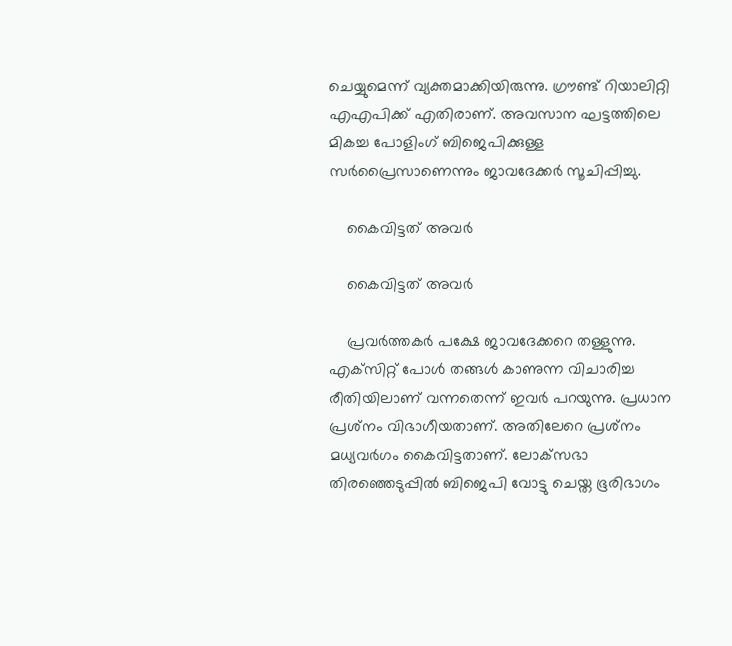ചെയ്യുമെന്ന് വ്യക്തമാക്കിയിരുന്നു. ഗ്രൗണ്ട് റിയാലിറ്റി എഎപിക്ക് എതിരാണ്. അവസാന ഘട്ടത്തിലെ മികച്ച പോളിംഗ് ബിജെപിക്കുള്ള സര്‍പ്രൈസാണെന്നും ജാവദേക്കര്‍ സൂചിപ്പിച്ചു.

    കൈവിട്ടത് അവര്‍

    കൈവിട്ടത് അവര്‍

    പ്രവര്‍ത്തകര്‍ പക്ഷേ ജാവദേക്കറെ തള്ളുന്നു. എക്‌സിറ്റ് പോള്‍ തങ്ങള്‍ കാണുന്ന വിചാരിച്ച രീതിയിലാണ് വന്നതെന്ന് ഇവര്‍ പറയുന്നു. പ്രധാന പ്രശ്‌നം വിഭാഗീയതാണ്. അതിലേറെ പ്രശ്‌നം മധ്യവര്‍ഗം കൈവിട്ടതാണ്. ലോക്‌സഭാ തിരഞ്ഞെടുപ്പില്‍ ബിജെപി വോട്ടു ചെയ്ത ഭൂരിഭാഗം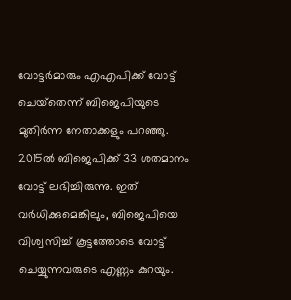വോട്ടര്‍മാരും എഎപിക്ക് വോട്ട് ചെയ്‌തെന്ന് ബിജെപിയുടെ മുതിര്‍ന്ന നേതാക്കളും പറഞ്ഞു. 2015ല്‍ ബിജെപിക്ക് 33 ശതമാനം വോട്ട് ലഭിച്ചിരുന്നു. ഇത് വര്‍ധിക്കുമെങ്കിലും, ബിജെപിയെ വിശ്വസിച്ച് കൂട്ടത്തോടെ വോട്ട് ചെയ്യുന്നവരുടെ എണ്ണം കുറയും.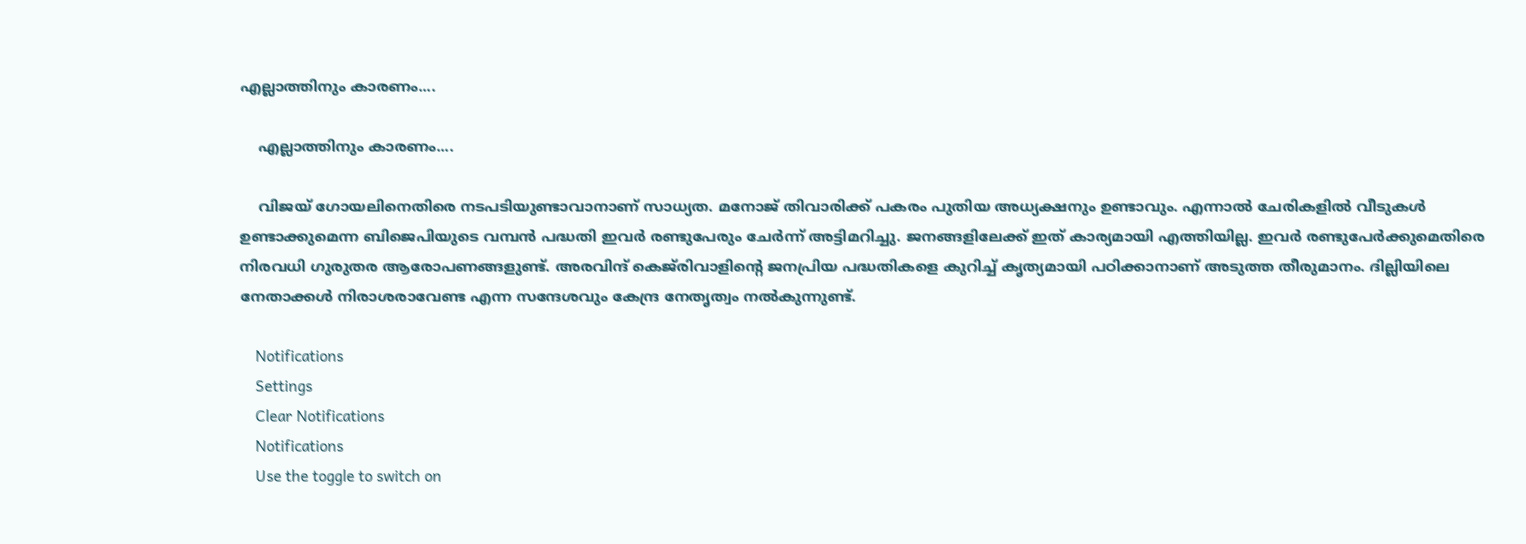എല്ലാത്തിനും കാരണം....

    എല്ലാത്തിനും കാരണം....

    വിജയ് ഗോയലിനെതിരെ നടപടിയുണ്ടാവാനാണ് സാധ്യത. മനോജ് തിവാരിക്ക് പകരം പുതിയ അധ്യക്ഷനും ഉണ്ടാവും. എന്നാല്‍ ചേരികളില്‍ വീടുകള്‍ ഉണ്ടാക്കുമെന്ന ബിജെപിയുടെ വമ്പന്‍ പദ്ധതി ഇവര്‍ രണ്ടുപേരും ചേര്‍ന്ന് അട്ടിമറിച്ചു. ജനങ്ങളിലേക്ക് ഇത് കാര്യമായി എത്തിയില്ല. ഇവര്‍ രണ്ടുപേര്‍ക്കുമെതിരെ നിരവധി ഗുരുതര ആരോപണങ്ങളുണ്ട്. അരവിന്ദ് കെജ്‌രിവാളിന്റെ ജനപ്രിയ പദ്ധതികളെ കുറിച്ച് കൃത്യമായി പഠിക്കാനാണ് അടുത്ത തീരുമാനം. ദില്ലിയിലെ നേതാക്കള്‍ നിരാശരാവേണ്ട എന്ന സന്ദേശവും കേന്ദ്ര നേതൃത്വം നല്‍കുന്നുണ്ട്.

    Notifications
    Settings
    Clear Notifications
    Notifications
    Use the toggle to switch on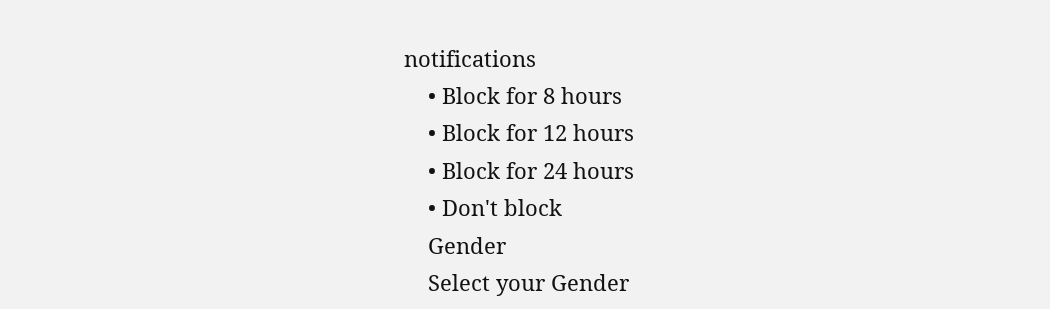notifications
    • Block for 8 hours
    • Block for 12 hours
    • Block for 24 hours
    • Don't block
    Gender
    Select your Gender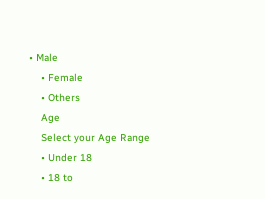• Male
    • Female
    • Others
    Age
    Select your Age Range
    • Under 18
    • 18 to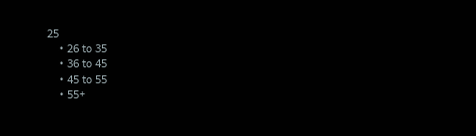25
    • 26 to 35
    • 36 to 45
    • 45 to 55
    • 55+